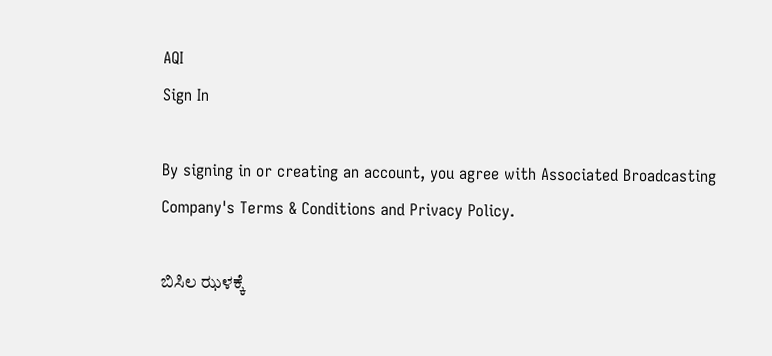AQI
Sign In

By signing in or creating an account, you agree with Associated Broadcasting Company's Terms & Conditions and Privacy Policy.

ಬಿಸಿಲ ಝಳಕ್ಕೆ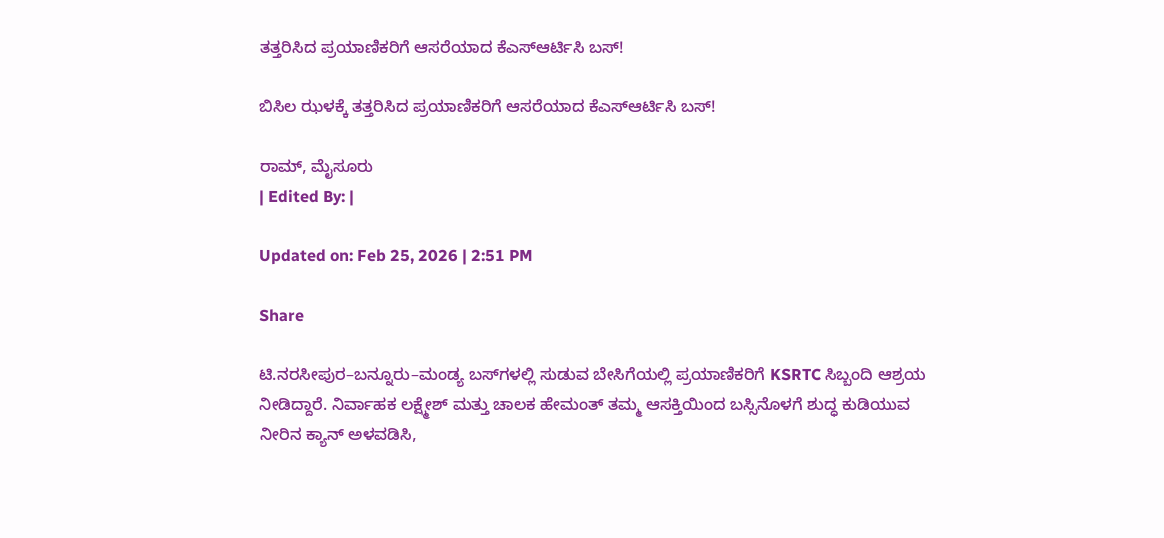ತತ್ತರಿಸಿದ ಪ್ರಯಾಣಿಕರಿಗೆ ಆಸರೆಯಾದ ಕೆಎಸ್ಆರ್ಟಿಸಿ ಬಸ್!

ಬಿಸಿಲ ಝಳಕ್ಕೆ ತತ್ತರಿಸಿದ ಪ್ರಯಾಣಿಕರಿಗೆ ಆಸರೆಯಾದ ಕೆಎಸ್ಆರ್ಟಿಸಿ ಬಸ್!

ರಾಮ್, ಮೈಸೂರು
| Edited By: |

Updated on: Feb 25, 2026 | 2:51 PM

Share

ಟಿ.ನರಸೀಪುರ–ಬನ್ನೂರು–ಮಂಡ್ಯ ಬಸ್‌ಗಳಲ್ಲಿ ಸುಡುವ ಬೇಸಿಗೆಯಲ್ಲಿ ಪ್ರಯಾಣಿಕರಿಗೆ KSRTC ಸಿಬ್ಬಂದಿ ಆಶ್ರಯ ನೀಡಿದ್ದಾರೆ. ನಿರ್ವಾಹಕ ಲಕ್ಷ್ಮೇಶ್ ಮತ್ತು ಚಾಲಕ ಹೇಮಂತ್ ತಮ್ಮ ಆಸಕ್ತಿಯಿಂದ ಬಸ್ಸಿನೊಳಗೆ ಶುದ್ಧ ಕುಡಿಯುವ ನೀರಿನ ಕ್ಯಾನ್ ಅಳವಡಿಸಿ,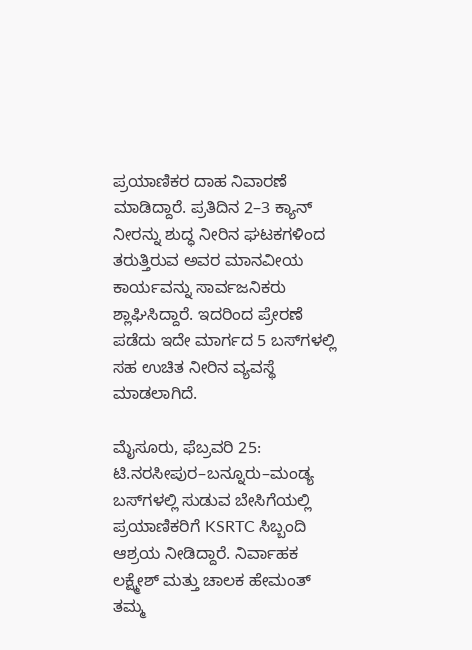ಪ್ರಯಾಣಿಕರ ದಾಹ ನಿವಾರಣೆ ಮಾಡಿದ್ದಾರೆ. ಪ್ರತಿದಿನ 2–3 ಕ್ಯಾನ್ ನೀರನ್ನು ಶುದ್ಧ ನೀರಿನ ಘಟಕಗಳಿಂದ ತರುತ್ತಿರುವ ಅವರ ಮಾನವೀಯ ಕಾರ್ಯವನ್ನು ಸಾರ್ವಜನಿಕರು ಶ್ಲಾಘಿಸಿದ್ದಾರೆ. ಇದರಿಂದ ಪ್ರೇರಣೆ ಪಡೆದು ಇದೇ ಮಾರ್ಗದ 5 ಬಸ್‌ಗಳಲ್ಲಿ ಸಹ ಉಚಿತ ನೀರಿನ ವ್ಯವಸ್ಥೆ ಮಾಡಲಾಗಿದೆ.

ಮೈಸೂರು, ಫೆಬ್ರವರಿ 25: ಟಿ.ನರಸೀಪುರ–ಬನ್ನೂರು–ಮಂಡ್ಯ ಬಸ್‌ಗಳಲ್ಲಿ ಸುಡುವ ಬೇಸಿಗೆಯಲ್ಲಿ ಪ್ರಯಾಣಿಕರಿಗೆ KSRTC ಸಿಬ್ಬಂದಿ ಆಶ್ರಯ ನೀಡಿದ್ದಾರೆ. ನಿರ್ವಾಹಕ ಲಕ್ಷ್ಮೇಶ್ ಮತ್ತು ಚಾಲಕ ಹೇಮಂತ್ ತಮ್ಮ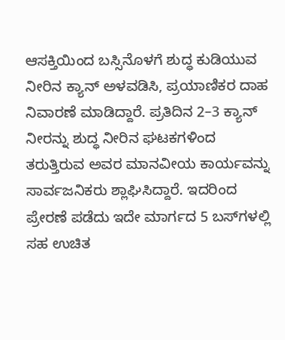ಆಸಕ್ತಿಯಿಂದ ಬಸ್ಸಿನೊಳಗೆ ಶುದ್ಧ ಕುಡಿಯುವ ನೀರಿನ ಕ್ಯಾನ್ ಅಳವಡಿಸಿ, ಪ್ರಯಾಣಿಕರ ದಾಹ ನಿವಾರಣೆ ಮಾಡಿದ್ದಾರೆ. ಪ್ರತಿದಿನ 2–3 ಕ್ಯಾನ್ ನೀರನ್ನು ಶುದ್ಧ ನೀರಿನ ಘಟಕಗಳಿಂದ ತರುತ್ತಿರುವ ಅವರ ಮಾನವೀಯ ಕಾರ್ಯವನ್ನು ಸಾರ್ವಜನಿಕರು ಶ್ಲಾಘಿಸಿದ್ದಾರೆ. ಇದರಿಂದ ಪ್ರೇರಣೆ ಪಡೆದು ಇದೇ ಮಾರ್ಗದ 5 ಬಸ್‌ಗಳಲ್ಲಿ ಸಹ ಉಚಿತ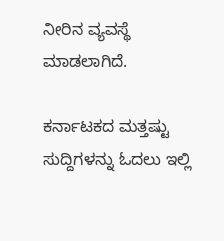ನೀರಿನ ವ್ಯವಸ್ಥೆ ಮಾಡಲಾಗಿದೆ.

ಕರ್ನಾಟಕದ ಮತ್ತಷ್ಟು ಸುದ್ದಿಗಳನ್ನು ಓದಲು ಇಲ್ಲಿ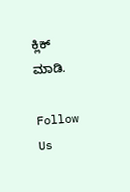ಕ್ಲಿಕ್ ಮಾಡಿ.

Follow Us